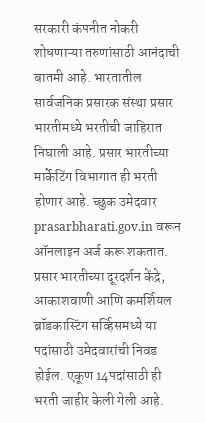सरकारी कंपनीत नोकरी शोधणाऱ्या तरुणांसाठी आनंदाची बातमी आहे. भारतातील सार्वजनिक प्रसारक संस्था प्रसार भारतीमध्ये भरतीची जाहिरात निघाली आहे. प्रसार भारतीच्या मार्केटिंग विभागात ही भरती होणार आहे. च्छुक उमेदवार prasarbharati.gov.in वरून ऑनलाइन अर्ज करू शकतात.
प्रसार भारतीच्या दूरदर्शन केंद्रे, आकाशवाणी आणि कमर्शियल ब्रॉडकास्टिंग सर्व्हिसमध्ये या पदांसाठी उमेदवारांची निवड होईल. एकूण 14पदांसाठी ही भरती जाहीर केली गेली आहे.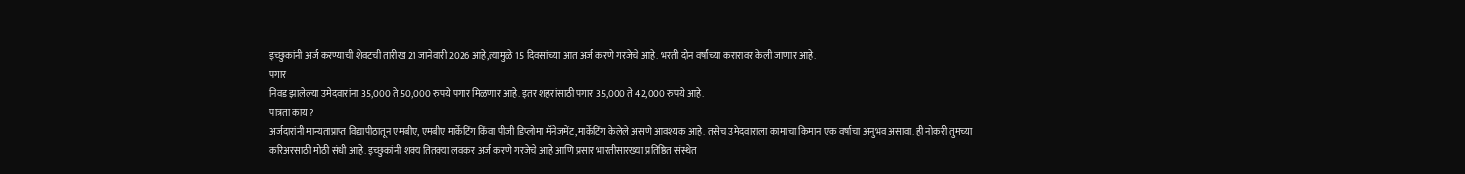इच्छुकांनी अर्ज करण्याची शेवटची तारीख 21 जानेवारी 2026 आहे,त्यामुळे 15 दिवसांच्या आत अर्ज करणे गरजेचे आहे. भरती दोन वर्षांच्या करारावर केली जाणार आहे.
पगार
निवड झालेल्या उमेदवारांना 35,000 ते 50,000 रुपये पगार मिळणार आहे. इतर शहरांसाठी पगार 35,000 ते 42,000 रुपये आहे.
पात्रता काय?
अर्जदारांनी मान्यताप्राप्त विद्यापीठातून एमबीए, एमबीए मार्केटिंग किंवा पीजी डिप्लोमा मॅनेजमेंट,मार्केटिंग केलेले असणे आवश्यक आहे. तसेच उमेदवाराला कामाचा किमान एक वर्षाचा अनुभव असावा. ही नोकरी तुमच्या करिअरसाठी मोठी संधी आहे. इच्छुकांनी शक्य तितक्या लवकर अर्ज करणे गरजेचे आहे आणि प्रसार भारतीसारख्या प्रतिष्ठित संस्थेत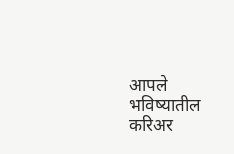आपले भविष्यातील करिअर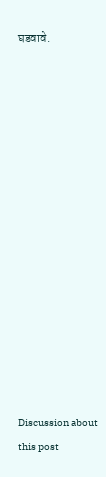घडवावे.















Discussion about this post